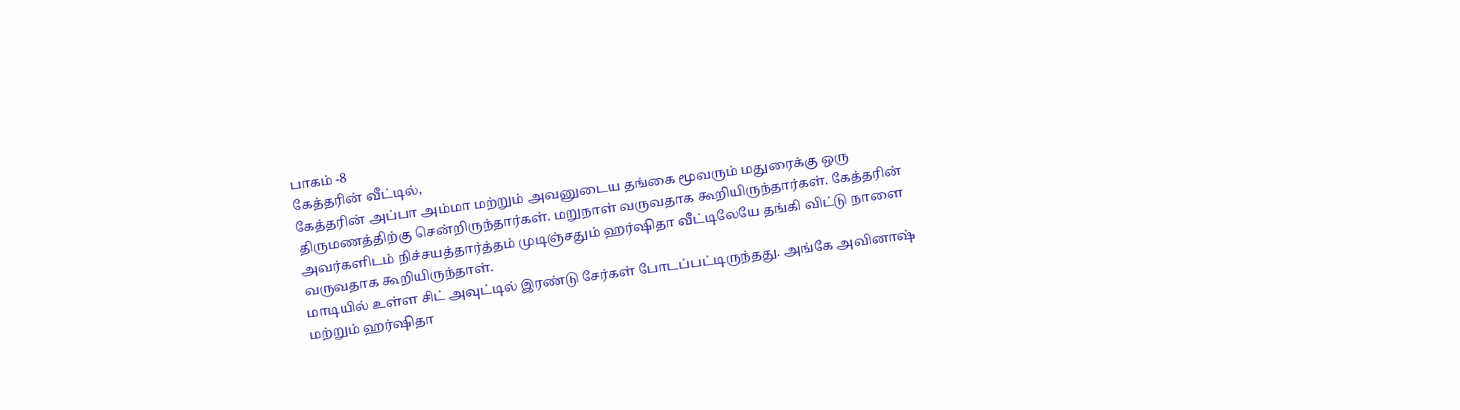பாகம் -8
கேத்தரின் வீட்டில்,
கேத்தரின் அப்பா அம்மா மற்றும் அவனுடைய தங்கை மூவரும் மதுரைக்கு ஒரு திருமணத்திற்கு சென்றிருந்தார்கள். மறுநாள் வருவதாக கூறியிருந்தார்கள். கேத்தரின் அவர்களிடம் நிச்சயத்தார்த்தம் முடிஞ்சதும் ஹர்ஷிதா வீட்டிலேயே தங்கி விட்டு நாளை வருவதாக கூறியிருந்தாள்.
மாடியில் உள்ள சிட் அவுட்டில் இரண்டு சேர்கள் போடப்பட்டிருந்தது. அங்கே அவினாஷ் மற்றும் ஹர்ஷிதா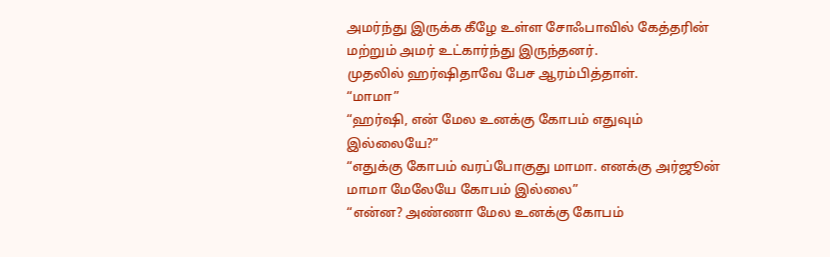அமர்ந்து இருக்க கீழே உள்ள சோஃபாவில் கேத்தரின் மற்றும் அமர் உட்கார்ந்து இருந்தனர்.
முதலில் ஹர்ஷிதாவே பேச ஆரம்பித்தாள்.
“மாமா”
“ஹர்ஷி, என் மேல உனக்கு கோபம் எதுவும் இல்லையே?”
“எதுக்கு கோபம் வரப்போகுது மாமா. எனக்கு அர்ஜூன் மாமா மேலேயே கோபம் இல்லை”
“என்ன? அண்ணா மேல உனக்கு கோபம்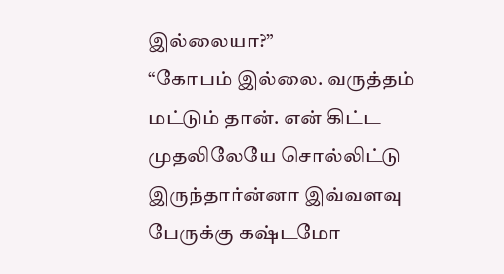இல்லையா?”
“கோபம் இல்லை. வருத்தம் மட்டும் தான். என் கிட்ட முதலிலேயே சொல்லிட்டு இருந்தார்ன்னா இவ்வளவு பேருக்கு கஷ்டமோ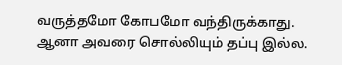வருத்தமோ கோபமோ வந்திருக்காது. ஆனா அவரை சொல்லியும் தப்பு இல்ல.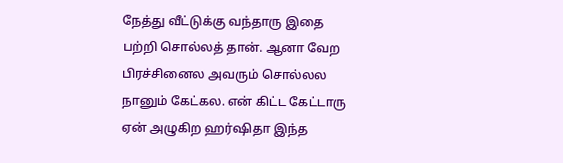நேத்து வீட்டுக்கு வந்தாரு இதை பற்றி சொல்லத் தான். ஆனா வேற பிரச்சினைல அவரும் சொல்லல நானும் கேட்கல. என் கிட்ட கேட்டாரு ஏன் அழுகிற ஹர்ஷிதா இந்த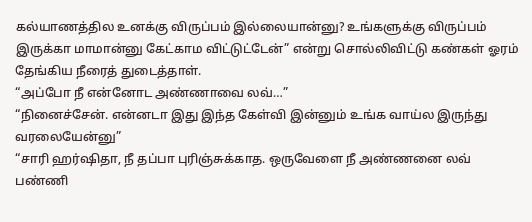கல்யாணத்தில உனக்கு விருப்பம் இல்லையான்னு? உங்களுக்கு விருப்பம் இருக்கா மாமான்னு கேட்காம விட்டுட்டேன்” என்று சொல்லிவிட்டு கண்கள் ஓரம் தேங்கிய நீரைத் துடைத்தாள்.
“அப்போ நீ என்னோட அண்ணாவை லவ்…”
“நினைச்சேன். என்னடா இது இந்த கேள்வி இன்னும் உங்க வாய்ல இருந்து வரலையேன்னு”
“சாரி ஹர்ஷிதா, நீ தப்பா புரிஞ்சுக்காத. ஒருவேளை நீ அண்ணனை லவ் பண்ணி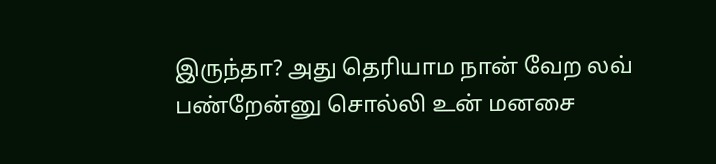இருந்தா? அது தெரியாம நான் வேற லவ் பண்றேன்னு சொல்லி உன் மனசை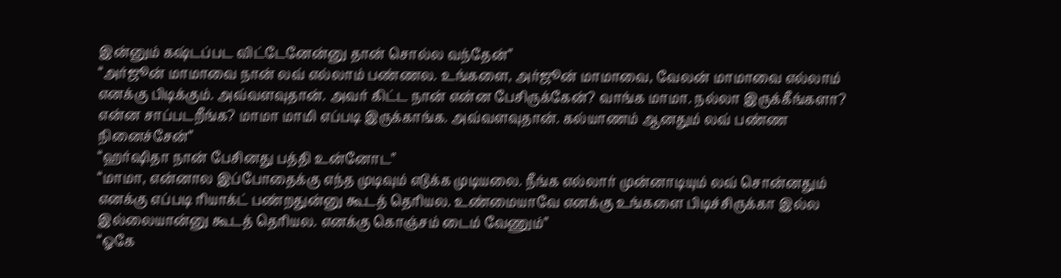இன்னும் கஷ்டப்பட விட்டேனேன்னு தான் சொல்ல வந்தேன்”
“அர்ஜூன் மாமாவை நான் லவ் எல்லாம் பண்ணல. உங்களை, அர்ஜூன் மாமாவை, வேலன் மாமாவை எல்லாம் எனக்கு பிடிக்கும். அவ்வளவுதான். அவர் கிட்ட நான் என்ன பேசிருக்கேன்? வாங்க மாமா. நல்லா இருக்கீங்களா? என்ன சாப்படறீங்க? மாமா மாமி எப்படி இருக்காங்க. அவ்வளவுதான். கல்யாணம் ஆனதும் லவ் பண்ண நினைச்சேன்”
“ஹர்ஷிதா நான் பேசினது பத்தி உன்னோட”
“மாமா, என்னால இப்போதைக்கு எந்த முடிவும் எடுக்க முடியலை. நீங்க எல்லார் முன்னாடியும் லவ் சொன்னதும் எனக்கு எப்படி ரியாக்ட் பண்றதுன்னு கூடத் தெரியல. உண்மையாவே எனக்கு உங்களை பிடிச்சிருக்கா இல்ல இல்லையான்னு கூடத் தெரியல. எனக்கு கொஞ்சம் டைம் வேணும்”
“ஓகே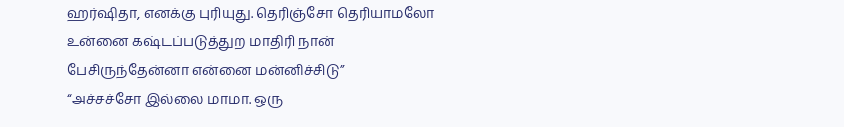ஹர்ஷிதா, எனக்கு புரியுது. தெரிஞ்சோ தெரியாமலோ உன்னை கஷ்டப்படுத்துற மாதிரி நான் பேசிருந்தேன்னா என்னை மன்னிச்சிடு”
“அச்சச்சோ இல்லை மாமா. ஒரு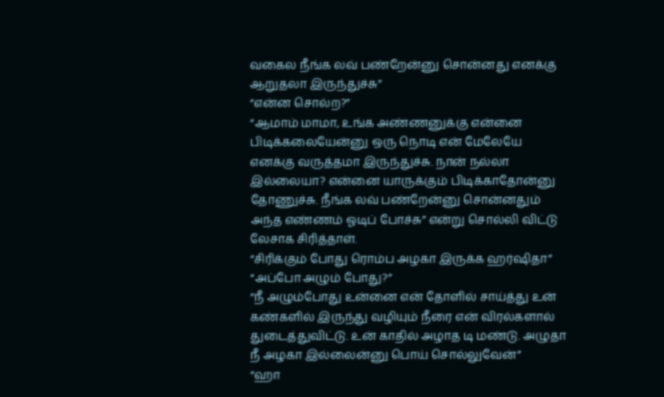வகைல நீங்க லவ் பண்றேன்னு சொன்னது எனக்கு ஆறுதலா இருந்துச்சு”
“என்ன சொல்ற?”
“ஆமாம் மாமா, உங்க அண்ணனுக்கு என்னை பிடிக்கலையேன்னு ஒரு நொடி என் மேலேயே எனக்கு வருத்தமா இருந்துச்சு. நான் நல்லா இல்லையா? என்னை யாருக்கும் பிடிக்காதோன்னு தோணுச்சு. நீங்க லவ் பண்றேன்னு சொன்னதும் அந்த எண்ணம் ஓடிப் போச்சு” என்று சொல்லி விட்டு லேசாக சிரித்தாள்.
“சிரிக்கும் போது ரொம்ப அழகா இருக்க ஹர்ஷிதா”
“அப்போ அழும் போது?”
“நீ அழும்போது உன்னை என் தோளில் சாய்த்து உன் கண்களில் இருந்து வழியும் நீரை என் விரல்களால் துடைத்துவிட்டு. உன் காதில் அழாத டி மண்டு. அழுதா நீ அழகா இல்லைன்னு பொய் சொல்லுவேன்”
“ஹா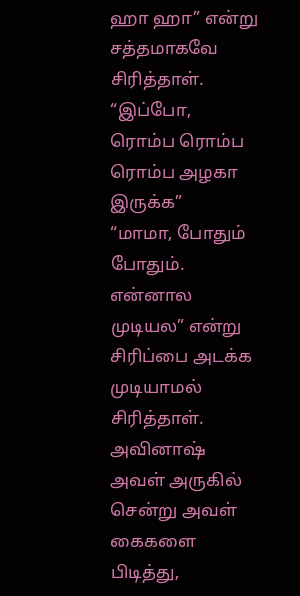ஹா ஹா” என்று சத்தமாகவே சிரித்தாள்.
“இப்போ, ரொம்ப ரொம்ப ரொம்ப அழகா இருக்க”
“மாமா, போதும் போதும். என்னால முடியல” என்று சிரிப்பை அடக்க முடியாமல் சிரித்தாள்.
அவினாஷ் அவள் அருகில் சென்று அவள் கைகளை பிடித்து,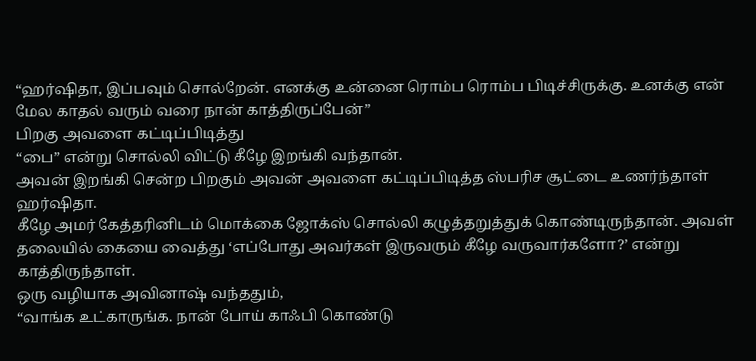“ஹர்ஷிதா, இப்பவும் சொல்றேன். எனக்கு உன்னை ரொம்ப ரொம்ப பிடிச்சிருக்கு. உனக்கு என் மேல காதல் வரும் வரை நான் காத்திருப்பேன்”
பிறகு அவளை கட்டிப்பிடித்து
“பை” என்று சொல்லி விட்டு கீழே இறங்கி வந்தான்.
அவன் இறங்கி சென்ற பிறகும் அவன் அவளை கட்டிப்பிடித்த ஸ்பரிச சூட்டை உணர்ந்தாள் ஹர்ஷிதா.
கீழே அமர் கேத்தரினிடம் மொக்கை ஜோக்ஸ் சொல்லி கழுத்தறுத்துக் கொண்டிருந்தான். அவள் தலையில் கையை வைத்து ‘எப்போது அவர்கள் இருவரும் கீழே வருவார்களோ?’ என்று காத்திருந்தாள்.
ஒரு வழியாக அவினாஷ் வந்ததும்,
“வாங்க உட்காருங்க. நான் போய் காஃபி கொண்டு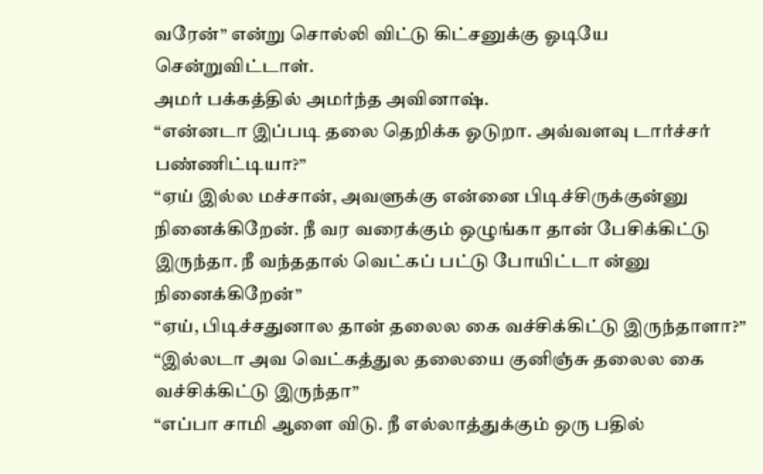வரேன்” என்று சொல்லி விட்டு கிட்சனுக்கு ஓடியே சென்றுவிட்டாள்.
அமர் பக்கத்தில் அமர்ந்த அவினாஷ்.
“என்னடா இப்படி தலை தெறிக்க ஓடுறா. அவ்வளவு டார்ச்சர் பண்ணிட்டியா?”
“ஏய் இல்ல மச்சான், அவளுக்கு என்னை பிடிச்சிருக்குன்னு நினைக்கிறேன். நீ வர வரைக்கும் ஒழுங்கா தான் பேசிக்கிட்டு இருந்தா. நீ வந்ததால் வெட்கப் பட்டு போயிட்டா ன்னு நினைக்கிறேன்”
“ஏய், பிடிச்சதுனால தான் தலைல கை வச்சிக்கிட்டு இருந்தாளா?”
“இல்லடா அவ வெட்கத்துல தலையை குனிஞ்சு தலைல கை வச்சிக்கிட்டு இருந்தா”
“எப்பா சாமி ஆளை விடு. நீ எல்லாத்துக்கும் ஒரு பதில்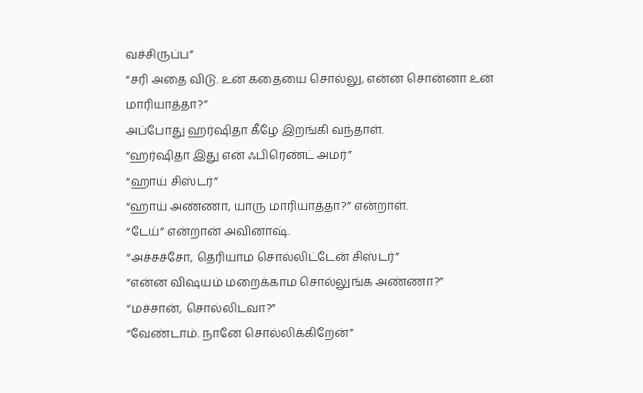வச்சிருப்ப”
“சரி அதை விடு. உன் கதையை சொல்லு, என்ன சொன்னா உன் மாரியாத்தா?”
அப்போது ஹர்ஷிதா கீழே இறங்கி வந்தாள்.
“ஹர்ஷிதா இது என் ஃபிரெண்ட் அமர்”
“ஹாய் சிஸ்டர்”
“ஹாய் அண்ணா, யாரு மாரியாத்தா?” என்றாள்.
“டேய்” என்றான் அவினாஷ்.
“அச்சச்சோ, தெரியாம சொல்லிட்டேன் சிஸ்டர்”
“என்ன விஷயம் மறைக்காம சொல்லுங்க அண்ணா?”
“மச்சான், சொல்லிடவா?”
“வேண்டாம். நானே சொல்லிக்கிறேன்”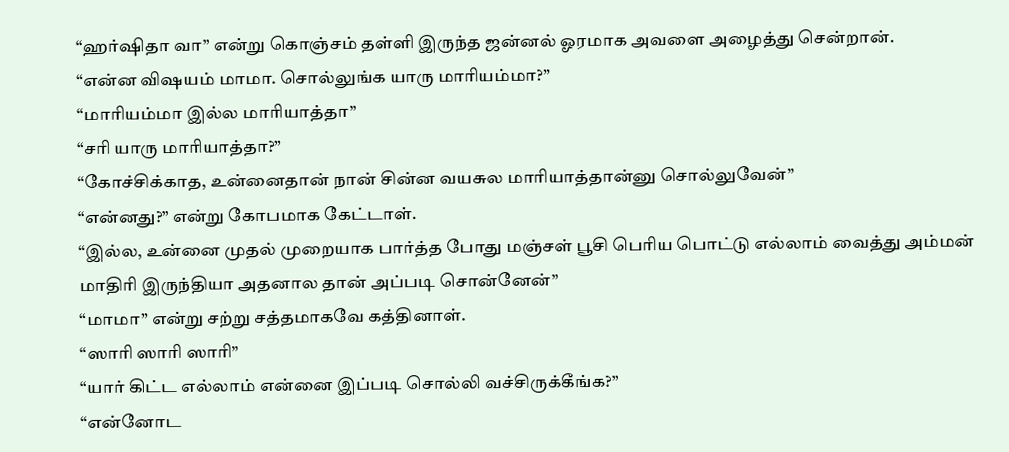“ஹர்ஷிதா வா” என்று கொஞ்சம் தள்ளி இருந்த ஜன்னல் ஓரமாக அவளை அழைத்து சென்றான்.
“என்ன விஷயம் மாமா. சொல்லுங்க யாரு மாரியம்மா?”
“மாரியம்மா இல்ல மாரியாத்தா”
“சரி யாரு மாரியாத்தா?”
“கோச்சிக்காத, உன்னைதான் நான் சின்ன வயசுல மாரியாத்தான்னு சொல்லுவேன்”
“என்னது?” என்று கோபமாக கேட்டாள்.
“இல்ல, உன்னை முதல் முறையாக பார்த்த போது மஞ்சள் பூசி பெரிய பொட்டு எல்லாம் வைத்து அம்மன் மாதிரி இருந்தியா அதனால தான் அப்படி சொன்னேன்”
“மாமா” என்று சற்று சத்தமாகவே கத்தினாள்.
“ஸாரி ஸாரி ஸாரி”
“யார் கிட்ட எல்லாம் என்னை இப்படி சொல்லி வச்சிருக்கீங்க?”
“என்னோட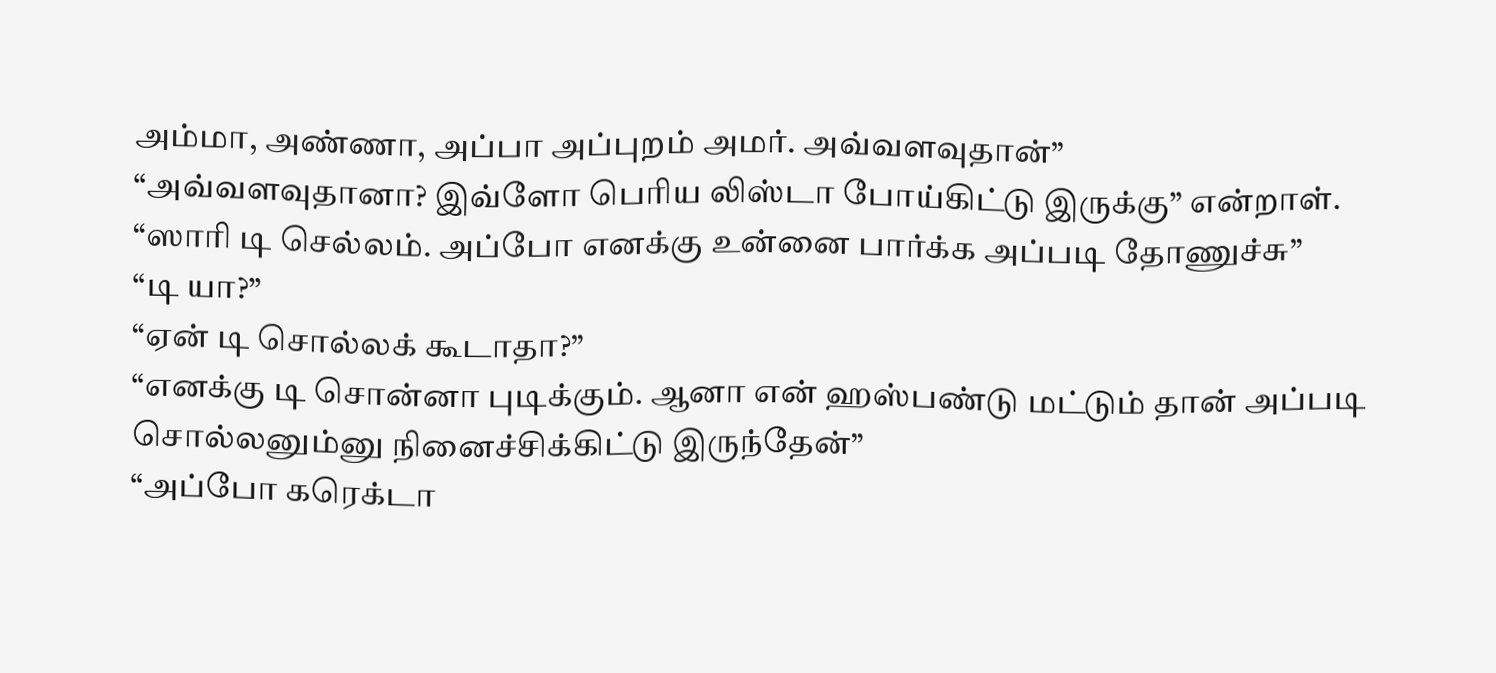அம்மா, அண்ணா, அப்பா அப்புறம் அமர். அவ்வளவுதான்”
“அவ்வளவுதானா? இவ்ளோ பெரிய லிஸ்டா போய்கிட்டு இருக்கு” என்றாள்.
“ஸாரி டி செல்லம். அப்போ எனக்கு உன்னை பார்க்க அப்படி தோணுச்சு”
“டி யா?”
“ஏன் டி சொல்லக் கூடாதா?”
“எனக்கு டி சொன்னா புடிக்கும். ஆனா என் ஹஸ்பண்டு மட்டும் தான் அப்படி சொல்லனும்னு நினைச்சிக்கிட்டு இருந்தேன்”
“அப்போ கரெக்டா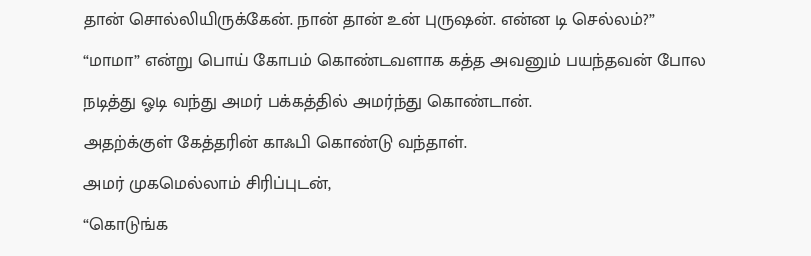தான் சொல்லியிருக்கேன். நான் தான் உன் புருஷன். என்ன டி செல்லம்?”
“மாமா” என்று பொய் கோபம் கொண்டவளாக கத்த அவனும் பயந்தவன் போல நடித்து ஓடி வந்து அமர் பக்கத்தில் அமர்ந்து கொண்டான்.
அதற்க்குள் கேத்தரின் காஃபி கொண்டு வந்தாள்.
அமர் முகமெல்லாம் சிரிப்புடன்,
“கொடுங்க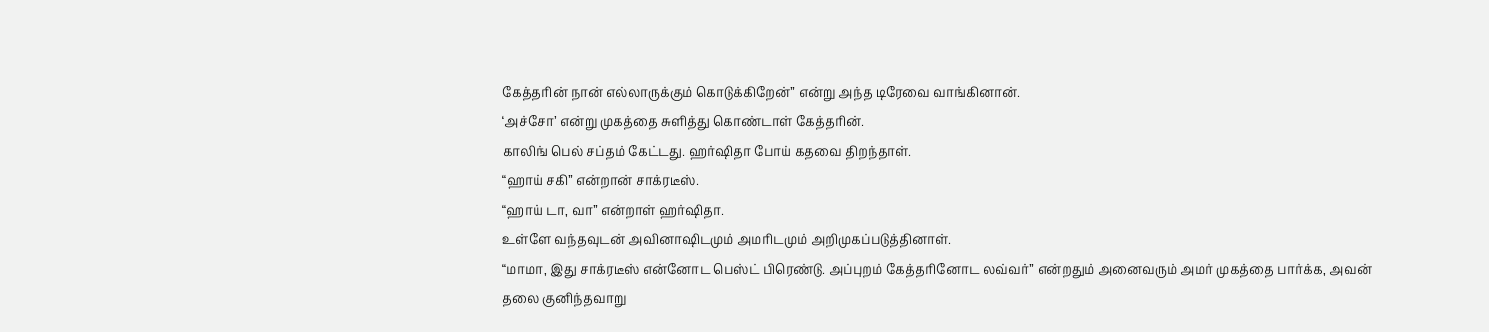கேத்தரின் நான் எல்லாருக்கும் கொடுக்கிறேன்” என்று அந்த டிரேவை வாங்கினான்.
‘அச்சோ’ என்று முகத்தை சுளித்து கொண்டாள் கேத்தரின்.
காலிங் பெல் சப்தம் கேட்டது. ஹர்ஷிதா போய் கதவை திறந்தாள்.
“ஹாய் சகி” என்றான் சாக்ரடீஸ்.
“ஹாய் டா, வா” என்றாள் ஹர்ஷிதா.
உள்ளே வந்தவுடன் அவினாஷிடமும் அமரிடமும் அறிமுகப்படுத்தினாள்.
“மாமா, இது சாக்ரடீஸ் என்னோட பெஸ்ட் பிரெண்டு. அப்புறம் கேத்தரினோட லவ்வர்” என்றதும் அனைவரும் அமர் முகத்தை பார்க்க, அவன் தலை குனிந்தவாறு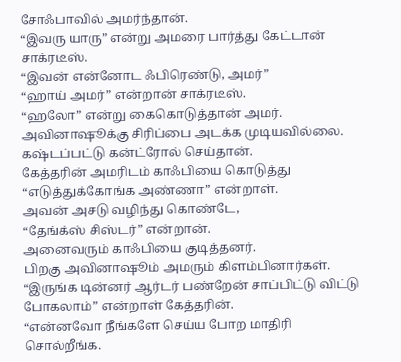சோஃபாவில் அமர்ந்தான்.
“இவரு யாரு” என்று அமரை பார்த்து கேட்டான் சாக்ரடீஸ்.
“இவன் என்னோட ஃபிரெண்டு, அமர்”
“ஹாய் அமர்” என்றான் சாக்ரடீஸ்.
“ஹலோ” என்று கைகொடுத்தான் அமர்.
அவினாஷூக்கு சிரிப்பை அடக்க முடியவில்லை. கஷ்டப்பட்டு கன்ட்ரோல் செய்தான்.
கேத்தரின் அமரிடம் காஃபியை கொடுத்து
“எடுத்துக்கோங்க அண்ணா” என்றாள்.
அவன் அசடு வழிந்து கொண்டே,
“தேங்க்ஸ் சிஸ்டர்” என்றான்.
அனைவரும் காஃபியை குடித்தனர்.
பிறகு அவினாஷூம் அமரும் கிளம்பினார்கள்.
“இருங்க டின்னர் ஆர்டர் பண்றேன் சாப்பிட்டு விட்டு போகலாம்” என்றாள் கேத்தரின்.
“என்னவோ நீங்களே செய்ய போற மாதிரி சொல்றீங்க.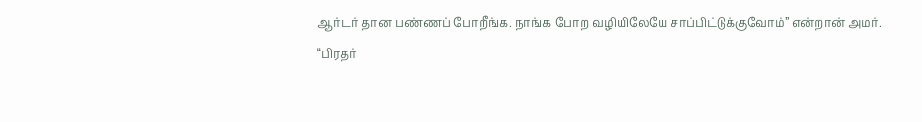ஆர்டர் தான பண்ணப் போறீங்க. நாங்க போற வழியிலேயே சாப்பிட்டுக்குவோம்” என்றான் அமர்.
“பிரதர்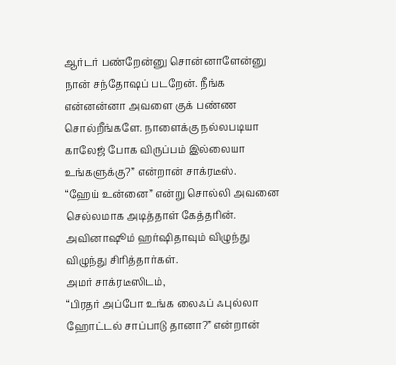ஆர்டர் பண்றேன்னு சொன்னாளேன்னு நான் சந்தோஷப் படறேன். நீங்க என்னன்னா அவளை குக் பண்ண சொல்றீங்களே. நாளைக்கு நல்லபடியா காலேஜ் போக விருப்பம் இல்லையா உங்களுக்கு?” என்றான் சாக்ரடீஸ்.
“ஹேய் உன்னை” என்று சொல்லி அவனை செல்லமாக அடித்தாள் கேத்தரின்.
அவினாஷூம் ஹர்ஷிதாவும் விழுந்து விழுந்து சிரித்தார்கள்.
அமர் சாக்ரடீஸிடம்,
“பிரதர் அப்போ உங்க லைஃப் ஃபுல்லா ஹோட்டல் சாப்பாடு தானா?” என்றான்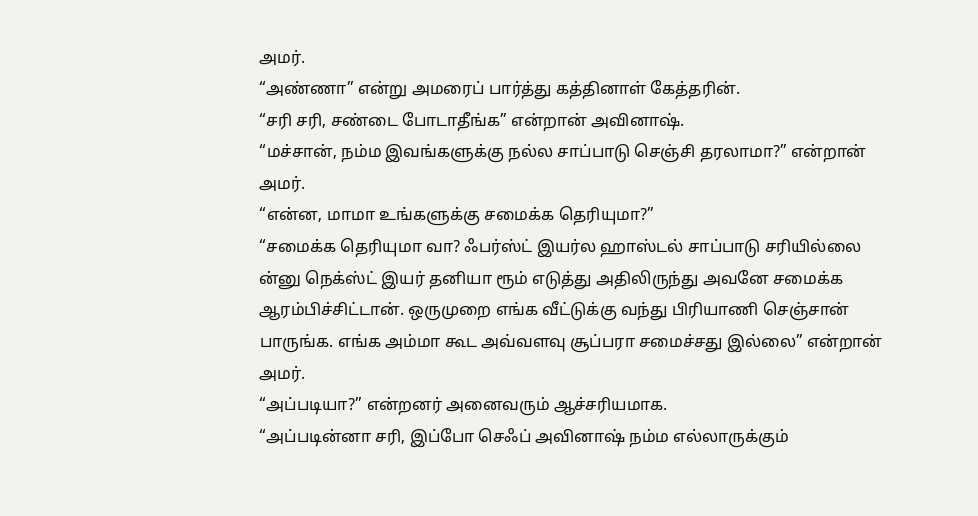அமர்.
“அண்ணா” என்று அமரைப் பார்த்து கத்தினாள் கேத்தரின்.
“சரி சரி, சண்டை போடாதீங்க” என்றான் அவினாஷ்.
“மச்சான், நம்ம இவங்களுக்கு நல்ல சாப்பாடு செஞ்சி தரலாமா?” என்றான் அமர்.
“என்ன, மாமா உங்களுக்கு சமைக்க தெரியுமா?”
“சமைக்க தெரியுமா வா? ஃபர்ஸ்ட் இயர்ல ஹாஸ்டல் சாப்பாடு சரியில்லை ன்னு நெக்ஸ்ட் இயர் தனியா ரூம் எடுத்து அதிலிருந்து அவனே சமைக்க ஆரம்பிச்சிட்டான். ஒருமுறை எங்க வீட்டுக்கு வந்து பிரியாணி செஞ்சான் பாருங்க. எங்க அம்மா கூட அவ்வளவு சூப்பரா சமைச்சது இல்லை” என்றான் அமர்.
“அப்படியா?” என்றனர் அனைவரும் ஆச்சரியமாக.
“அப்படின்னா சரி, இப்போ செஃப் அவினாஷ் நம்ம எல்லாருக்கும்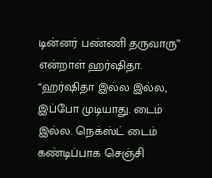டின்னர் பண்ணி தருவாரு” என்றாள் ஹர்ஷிதா.
“ஹர்ஷிதா இல்ல இல்ல, இப்போ முடியாது. டைம் இல்ல. நெக்ஸ்ட் டைம் கண்டிப்பாக செஞ்சி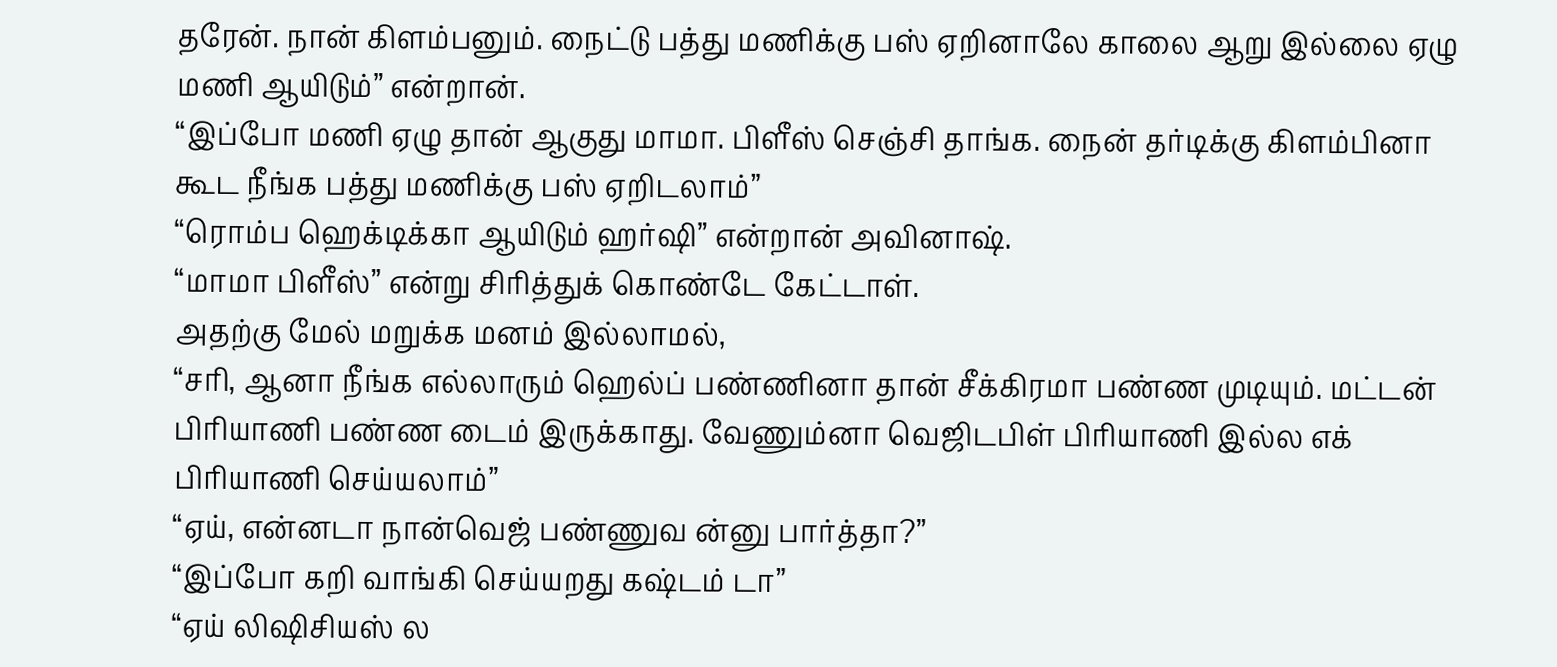தரேன். நான் கிளம்பனும். நைட்டு பத்து மணிக்கு பஸ் ஏறினாலே காலை ஆறு இல்லை ஏழு மணி ஆயிடும்” என்றான்.
“இப்போ மணி ஏழு தான் ஆகுது மாமா. பிளீஸ் செஞ்சி தாங்க. நைன் தர்டிக்கு கிளம்பினா கூட நீங்க பத்து மணிக்கு பஸ் ஏறிடலாம்”
“ரொம்ப ஹெக்டிக்கா ஆயிடும் ஹர்ஷி” என்றான் அவினாஷ்.
“மாமா பிளீஸ்” என்று சிரித்துக் கொண்டே கேட்டாள்.
அதற்கு மேல் மறுக்க மனம் இல்லாமல்,
“சரி, ஆனா நீங்க எல்லாரும் ஹெல்ப் பண்ணினா தான் சீக்கிரமா பண்ண முடியும். மட்டன் பிரியாணி பண்ண டைம் இருக்காது. வேணும்னா வெஜிடபிள் பிரியாணி இல்ல எக் பிரியாணி செய்யலாம்”
“ஏய், என்னடா நான்வெஜ் பண்ணுவ ன்னு பார்த்தா?”
“இப்போ கறி வாங்கி செய்யறது கஷ்டம் டா”
“ஏய் லிஷிசியஸ் ல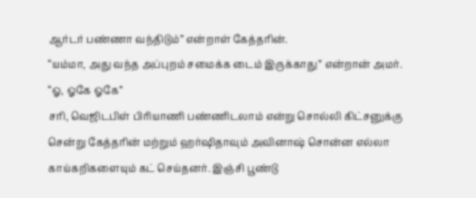ஆர்டர் பண்ணா வந்திடும்” என்றாள் கேத்தரின்.
“யம்மா, அது வந்த அப்புறம் சமைக்க டைம் இருக்காது” என்றான் அமர்.
“ஓ, ஓகே ஓகே”
சரி, வெஜிடபிள் பிரியாணி பண்ணிடலாம் என்று சொல்லி கிட்சனுக்கு சென்று கேத்தரின் மற்றும் ஹர்ஷிதாவும் அவினாஷ் சொன்ன எல்லா காய்கறிகளையும் கட் செய்தனர். இஞ்சி பூண்டு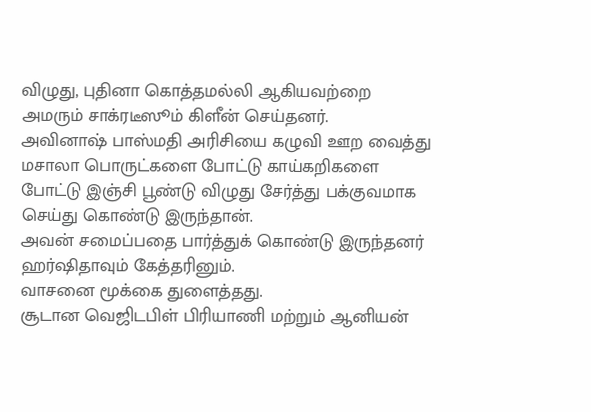விழுது, புதினா கொத்தமல்லி ஆகியவற்றை அமரும் சாக்ரடீஸூம் கிளீன் செய்தனர்.
அவினாஷ் பாஸ்மதி அரிசியை கழுவி ஊற வைத்து மசாலா பொருட்களை போட்டு காய்கறிகளை போட்டு இஞ்சி பூண்டு விழுது சேர்த்து பக்குவமாக செய்து கொண்டு இருந்தான்.
அவன் சமைப்பதை பார்த்துக் கொண்டு இருந்தனர் ஹர்ஷிதாவும் கேத்தரினும்.
வாசனை மூக்கை துளைத்தது.
சூடான வெஜிடபிள் பிரியாணி மற்றும் ஆனியன்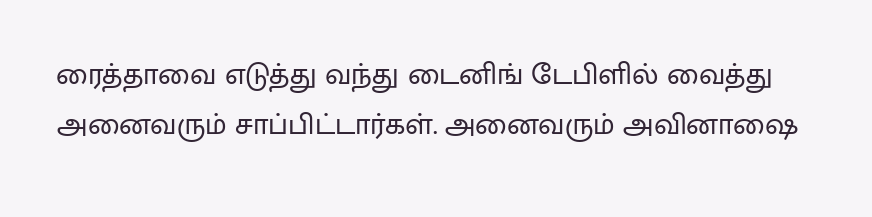ரைத்தாவை எடுத்து வந்து டைனிங் டேபிளில் வைத்து அனைவரும் சாப்பிட்டார்கள். அனைவரும் அவினாஷை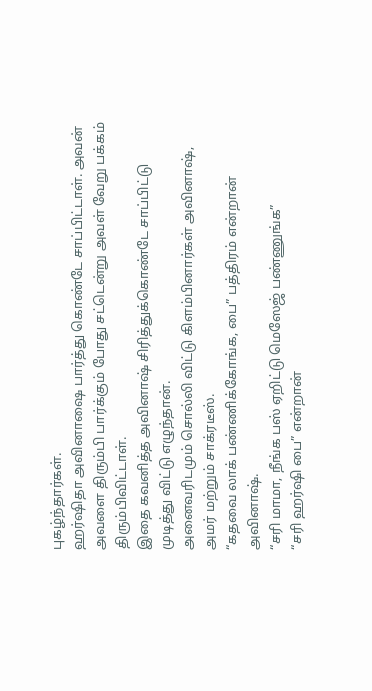புகழ்ந்தார்கள்.
ஹர்ஷிதா அவினாஷை பார்த்து கொண்டே சாப்பிட்டாள். அவன் அவளை திரும்பி பார்க்கும் போது சட்டென்று அவள் வேறு பக்கம் திரும்பிவிட்டாள்.
இதை கவனித்த அவினாஷ் சிரித்துக்கொண்டே சாப்பிட்டு முடித்து விட்டு எழுந்தான்.
அனைவரிடமும் சொல்லி விட்டு கிளம்பினார்கள் அவினாஷ், அமர் மற்றும் சாக்ரடீஸ்.
“கதவை லாக் பண்ணிக்கோங்க, பை” பத்திரம் என்றான் அவினாஷ்.
“சரி மாமா, நீங்க பஸ் ஏறிட்டு மெஸேஜ் பண்ணுங்க”
“சரி ஹர்ஷி பை” என்றான்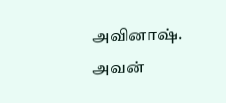அவினாஷ்.
அவன்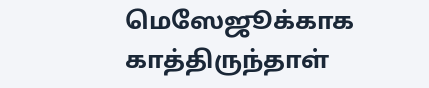மெஸேஜூக்காக காத்திருந்தாள்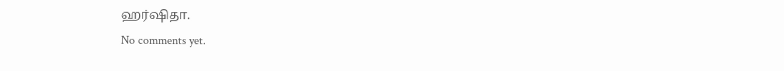ஹர்ஷிதா.
No comments yet.